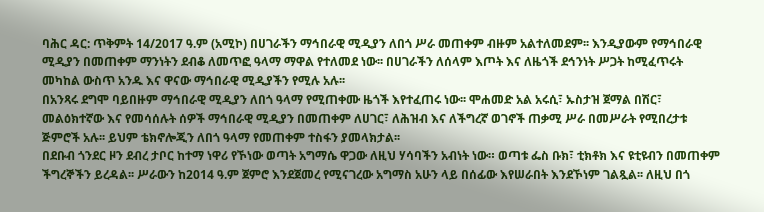ባሕር ዳር: ጥቅምት 14/2017 ዓ.ም (አሚኮ) በሀገራችን ማኅበራዊ ሚዲያን ለበጎ ሥራ መጠቀም ብዙም አልተለመደም፡፡ እንዲያውም የማኅበራዊ ሚዲያን በመጠቀም ማንነትን ደብቆ ለመጥፎ ዓላማ ማዋል የተለመደ ነው፡፡ በሀገራችን ለሰላም እጦት እና ለዜጎች ደኅንነት ሥጋት ከሚፈጥሩት መካከል ውስጥ አንዱ እና ዋናው ማኅበራዊ ሚዲያችን የሚሉ አሉ፡፡
በአንጻሩ ደግሞ ባይበዙም ማኅበራዊ ሚዲያን ለበጎ ዓላማ የሚጠቀሙ ዜጎች እየተፈጠሩ ነው፡፡ ሞሐመድ አል አሩሲ፣ ኡስታዝ ጀማል በሽር፣ መልዕክተኛው እና የመሳሰሉት ሰዎች ማኅበራዊ ሚዲያን በመጠቀም ለሀገር፣ ለሕዝብ እና ለችግረኛ ወገኖች ጠቃሚ ሥራ በመሥራት የሚበረታቱ ጅምሮች አሉ፡፡ ይህም ቴክኖሎጂን ለበጎ ዓላማ የመጠቀም ተስፋን ያመላክታል፡፡
በደቡብ ጎንደር ዞን ደብረ ታቦር ከተማ ነዋሪ የኾነው ወጣት አግማሴ ዋጋው ለዚህ ሃሳባችን አብነት ነው። ወጣቱ ፌስ ቡክ፣ ቲክቶክ እና ዩቲዩብን በመጠቀም ችግረኞችን ይረዳል፡፡ ሥራውን ከ2014 ዓ.ም ጀምሮ እንደጀመረ የሚናገረው አግማስ አሁን ላይ በሰፊው እየሠራበት እንደኾነም ገልጿል፡፡ ለዚህ በጎ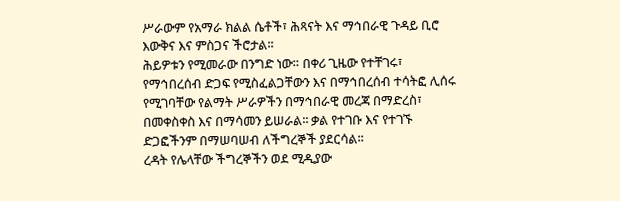ሥራውም የአማራ ክልል ሴቶች፣ ሕጻናት እና ማኅበራዊ ጉዳይ ቢሮ እውቅና እና ምስጋና ችሮታል፡፡
ሕይዎቱን የሚመራው በንግድ ነው። በቀሪ ጊዜው የተቸገሩ፣ የማኅበረሰብ ድጋፍ የሚስፈልጋቸውን እና በማኅበረሰብ ተሳትፎ ሊሰሩ የሚገባቸው የልማት ሥራዎችን በማኅበራዊ መረጃ በማድረስ፣ በመቀስቀስ እና በማሳመን ይሠራል፡፡ ቃል የተገቡ እና የተገኙ ድጋፎችንም በማሠባሠብ ለችግረኞች ያደርሳል፡፡
ረዳት የሌላቸው ችግረኞችን ወደ ሚዲያው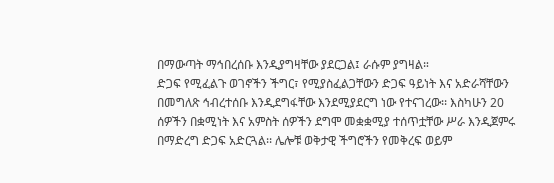በማውጣት ማኅበረሰቡ እንዲያግዛቸው ያደርጋል፤ ራሱም ያግዛል።
ድጋፍ የሚፈልጉ ወገኖችን ችግር፣ የሚያስፈልጋቸውን ድጋፍ ዓይነት እና አድራሻቸውን በመግለጽ ኅብረተሰቡ እንዲደግፋቸው እንደሚያደርግ ነው የተናገረው፡፡ እስካሁን 20 ሰዎችን በቋሚነት እና አምስት ሰዎችን ደግሞ መቋቋሚያ ተሰጥቷቸው ሥራ እንዲጀምሩ በማድረግ ድጋፍ አድርጓል፡፡ ሌሎቹ ወቅታዊ ችግሮችን የመቅረፍ ወይም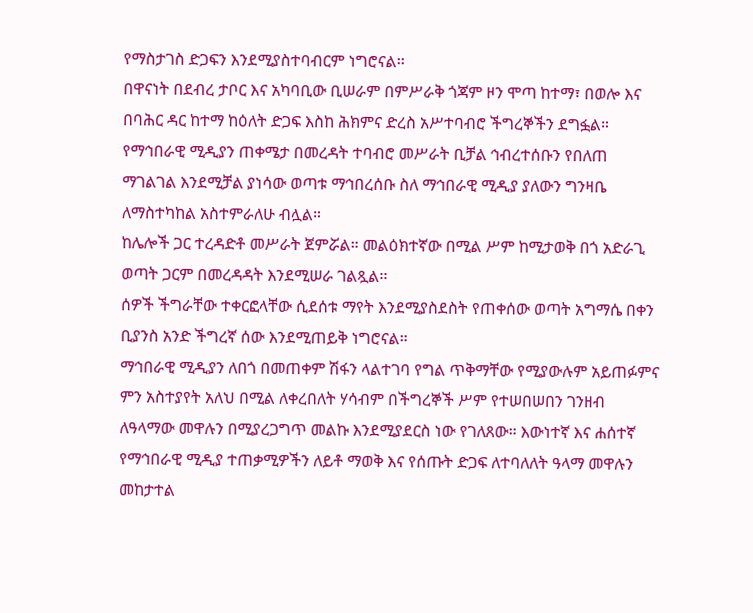የማስታገስ ድጋፍን እንደሚያስተባብርም ነግሮናል፡፡
በዋናነት በደብረ ታቦር እና አካባቢው ቢሠራም በምሥራቅ ጎጃም ዞን ሞጣ ከተማ፣ በወሎ እና በባሕር ዳር ከተማ ከዕለት ድጋፍ እስከ ሕክምና ድረስ አሥተባብሮ ችግረኞችን ደግፏል።
የማኅበራዊ ሚዲያን ጠቀሜታ በመረዳት ተባብሮ መሥራት ቢቻል ኅብረተሰቡን የበለጠ ማገልገል እንደሚቻል ያነሳው ወጣቱ ማኅበረሰቡ ስለ ማኅበራዊ ሚዲያ ያለውን ግንዛቤ ለማስተካከል አስተምራለሁ ብሏል።
ከሌሎች ጋር ተረዳድቶ መሥራት ጀምሯል። መልዕክተኛው በሚል ሥም ከሚታወቅ በጎ አድራጊ ወጣት ጋርም በመረዳዳት እንደሚሠራ ገልጿል፡፡
ሰዎች ችግራቸው ተቀርፎላቸው ሲደሰቱ ማየት እንደሚያስደስት የጠቀሰው ወጣት አግማሴ በቀን ቢያንስ አንድ ችግረኛ ሰው እንደሚጠይቅ ነግሮናል።
ማኅበራዊ ሚዲያን ለበጎ በመጠቀም ሽፋን ላልተገባ የግል ጥቅማቸው የሚያውሉም አይጠፉምና ምን አስተያየት አለህ በሚል ለቀረበለት ሃሳብም በችግረኞች ሥም የተሠበሠበን ገንዘብ ለዓላማው መዋሉን በሚያረጋግጥ መልኩ እንደሚያደርስ ነው የገለጸው። እውነተኛ እና ሐሰተኛ የማኅበራዊ ሚዲያ ተጠቃሚዎችን ለይቶ ማወቅ እና የሰጡት ድጋፍ ለተባለለት ዓላማ መዋሉን መከታተል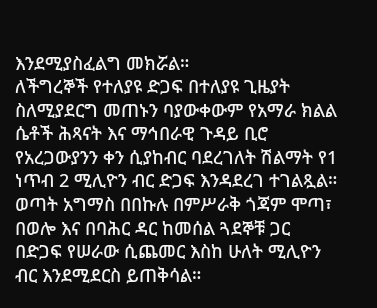እንደሚያስፈልግ መክሯል።
ለችግረኞች የተለያዩ ድጋፍ በተለያዩ ጊዜያት ስለሚያደርግ መጠኑን ባያውቀውም የአማራ ክልል ሴቶች ሕጻናት እና ማኅበራዊ ጉዳይ ቢሮ የአረጋውያንን ቀን ሲያከብር ባደረገለት ሽልማት የ1 ነጥብ 2 ሚሊዮን ብር ድጋፍ እንዳደረገ ተገልጿል። ወጣት አግማስ በበኩሉ በምሥራቅ ጎጃም ሞጣ፣ በወሎ እና በባሕር ዳር ከመሰል ጓደኞቹ ጋር በድጋፍ የሠራው ሲጨመር እስከ ሁለት ሚሊዮን ብር እንደሚደርስ ይጠቅሳል።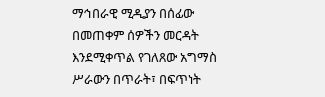ማኅበራዊ ሚዲያን በሰፊው በመጠቀም ሰዎችን መርዳት እንደሚቀጥል የገለጸው አግማስ ሥራውን በጥራት፣ በፍጥነት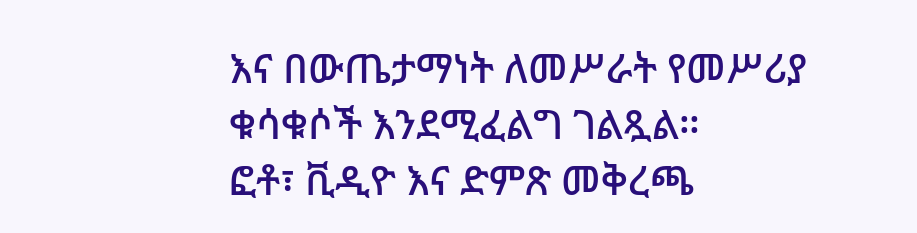እና በውጤታማነት ለመሥራት የመሥሪያ ቁሳቁሶች እንደሚፈልግ ገልጿል።
ፎቶ፣ ቪዲዮ እና ድምጽ መቅረጫ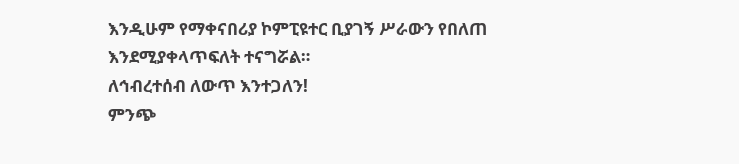እንዲሁም የማቀናበሪያ ኮምፒዩተር ቢያገኝ ሥራውን የበለጠ እንደሚያቀላጥፍለት ተናግሯል።
ለኅብረተሰብ ለውጥ እንተጋለን!
ምንጭ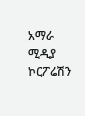አማራ ሚዲያ ኮርፖሬሽን